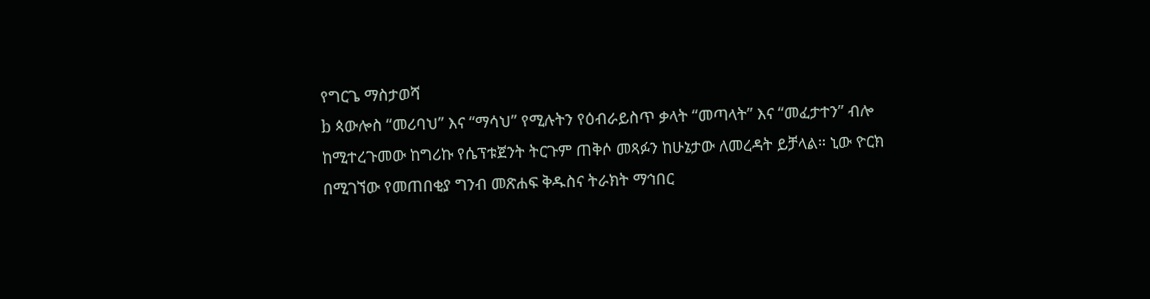የግርጌ ማስታወሻ
b ጳውሎስ “መሪባህ” እና “ማሳህ” የሚሉትን የዕብራይስጥ ቃላት “መጣላት” እና “መፈታተን” ብሎ ከሚተረጉመው ከግሪኩ የሴፕቱጀንት ትርጉም ጠቅሶ መጻፉን ከሁኔታው ለመረዳት ይቻላል። ኒው ዮርክ በሚገኘው የመጠበቂያ ግንብ መጽሐፍ ቅዱስና ትራክት ማኅበር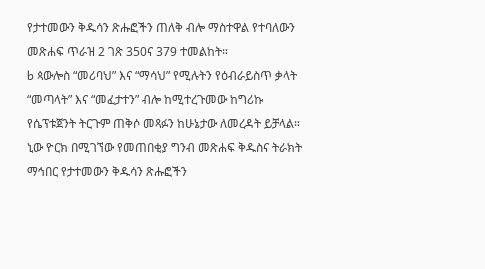የታተመውን ቅዱሳን ጽሑፎችን ጠለቅ ብሎ ማስተዋል የተባለውን መጽሐፍ ጥራዝ 2 ገጽ 350ና 379 ተመልከት።
b ጳውሎስ “መሪባህ” እና “ማሳህ” የሚሉትን የዕብራይስጥ ቃላት “መጣላት” እና “መፈታተን” ብሎ ከሚተረጉመው ከግሪኩ የሴፕቱጀንት ትርጉም ጠቅሶ መጻፉን ከሁኔታው ለመረዳት ይቻላል። ኒው ዮርክ በሚገኘው የመጠበቂያ ግንብ መጽሐፍ ቅዱስና ትራክት ማኅበር የታተመውን ቅዱሳን ጽሑፎችን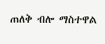ጠለቅ ብሎ ማስተዋል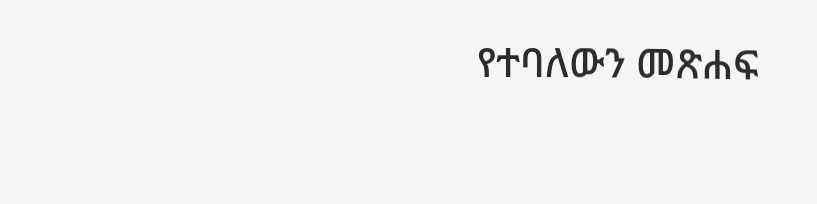የተባለውን መጽሐፍ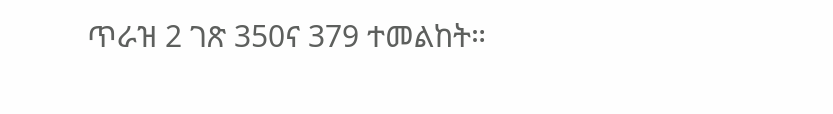ጥራዝ 2 ገጽ 350ና 379 ተመልከት።